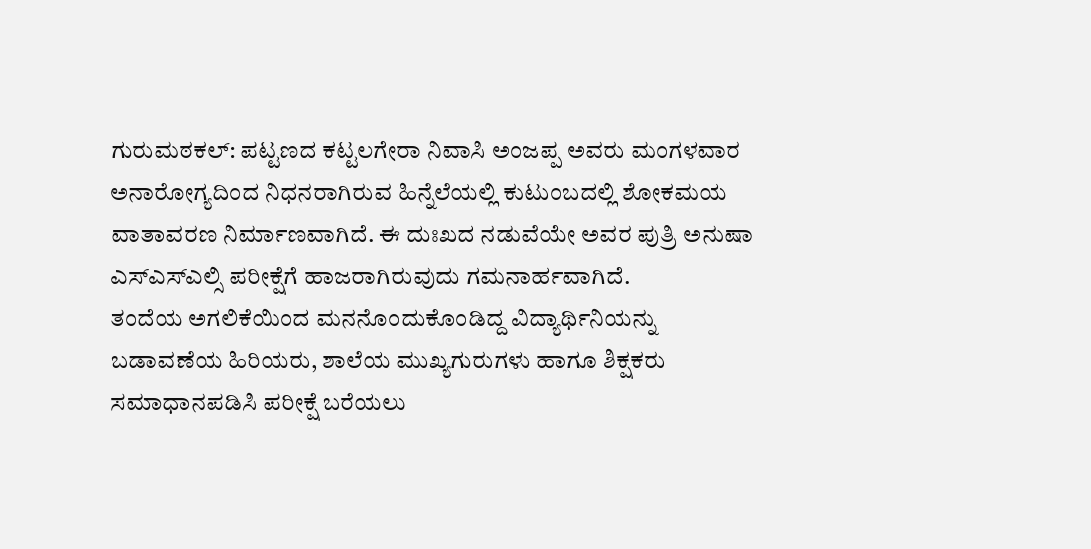ಗುರುಮಠಕಲ್: ಪಟ್ಟಣದ ಕಟ್ಟಲಗೇರಾ ನಿವಾಸಿ ಅಂಜಪ್ಪ ಅವರು ಮಂಗಳವಾರ ಅನಾರೋಗ್ಯದಿಂದ ನಿಧನರಾಗಿರುವ ಹಿನ್ನೆಲೆಯಲ್ಲಿ ಕುಟುಂಬದಲ್ಲಿ ಶೋಕಮಯ ವಾತಾವರಣ ನಿರ್ಮಾಣವಾಗಿದೆ. ಈ ದುಃಖದ ನಡುವೆಯೇ ಅವರ ಪುತ್ರಿ ಅನುಷಾ ಎಸ್ಎಸ್ಎಲ್ಸಿ ಪರೀಕ್ಷೆಗೆ ಹಾಜರಾಗಿರುವುದು ಗಮನಾರ್ಹವಾಗಿದೆ.
ತಂದೆಯ ಅಗಲಿಕೆಯಿಂದ ಮನನೊಂದುಕೊಂಡಿದ್ದ ವಿದ್ಯಾರ್ಥಿನಿಯನ್ನು ಬಡಾವಣೆಯ ಹಿರಿಯರು, ಶಾಲೆಯ ಮುಖ್ಯಗುರುಗಳು ಹಾಗೂ ಶಿಕ್ಷಕರು ಸಮಾಧಾನಪಡಿಸಿ ಪರೀಕ್ಷೆ ಬರೆಯಲು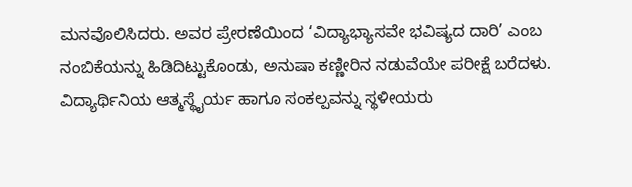ಮನವೊಲಿಸಿದರು. ಅವರ ಪ್ರೇರಣೆಯಿಂದ ‘ವಿದ್ಯಾಭ್ಯಾಸವೇ ಭವಿಷ್ಯದ ದಾರಿ’ ಎಂಬ ನಂಬಿಕೆಯನ್ನು ಹಿಡಿದಿಟ್ಟುಕೊಂಡು, ಅನುಷಾ ಕಣ್ಣೀರಿನ ನಡುವೆಯೇ ಪರೀಕ್ಷೆ ಬರೆದಳು.
ವಿದ್ಯಾರ್ಥಿನಿಯ ಆತ್ಮಸ್ಥೈರ್ಯ ಹಾಗೂ ಸಂಕಲ್ಪವನ್ನು ಸ್ಥಳೀಯರು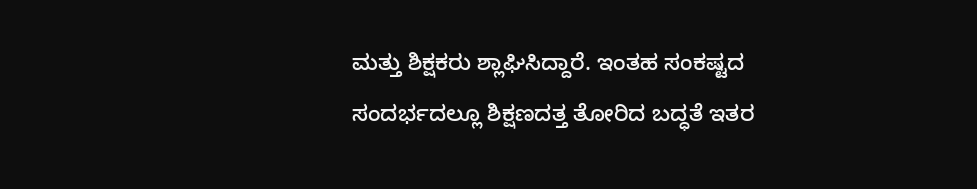ಮತ್ತು ಶಿಕ್ಷಕರು ಶ್ಲಾಘಿಸಿದ್ದಾರೆ. ಇಂತಹ ಸಂಕಷ್ಟದ ಸಂದರ್ಭದಲ್ಲೂ ಶಿಕ್ಷಣದತ್ತ ತೋರಿದ ಬದ್ಧತೆ ಇತರ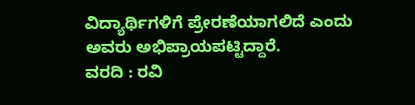ವಿದ್ಯಾರ್ಥಿಗಳಿಗೆ ಪ್ರೇರಣೆಯಾಗಲಿದೆ ಎಂದು ಅವರು ಅಭಿಪ್ರಾಯಪಟ್ಟಿದ್ದಾರೆ.
ವರದಿ : ರವಿ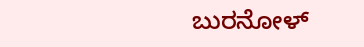ಬುರನೋಳ್